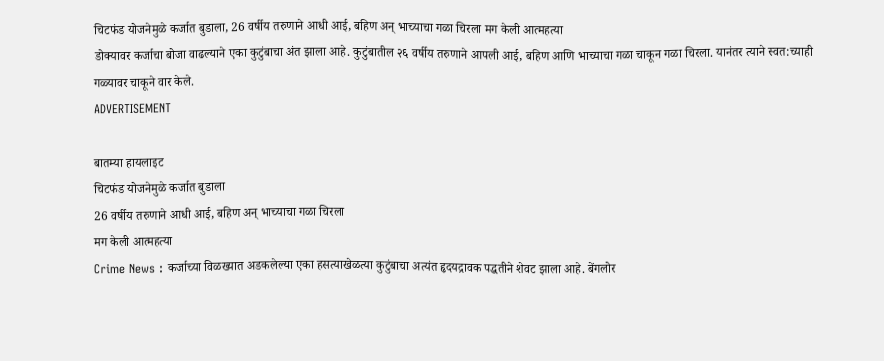चिटफंड योजनेमुळे कर्जात बुडाला, 26 वर्षीय तरुणाने आधी आई, बहिण अन् भाच्याचा गळा चिरला मग केली आत्महत्या
डोक्यावर कर्जाचा बोजा वाढल्याने एका कुटुंबाचा अंत झाला आहे. कुटुंबातील २६ वर्षीय तरुणाने आपली आई, बहिण आणि भाच्याचा गळा चाकून गळा चिरला. यानंतर त्याने स्वत:च्याही गळ्यावर चाकूने वार केले.
ADVERTISEMENT

बातम्या हायलाइट
चिटफंड योजनेमुळे कर्जात बुडाला
26 वर्षीय तरुणाने आधी आई, बहिण अन् भाच्याचा गळा चिरला
मग केली आत्महत्या
Crime News : कर्जाच्या विळख्यात अडकलेल्या एका हसत्याखेळत्या कुटुंबाचा अत्यंत हृदयद्रावक पद्धतीने शेवट झाला आहे. बेंगलोर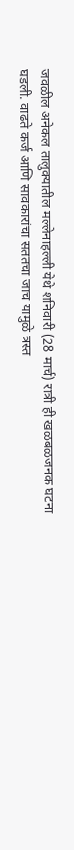जवळील अनेकल तालुक्यातील मल्लेनाहल्ली येथे शनिवारी (28 मार्च) रात्री ही खळबळजनक घटना घडली. वाढते कर्ज आणि सावकारांचा सततचा जाच यामुळे त्रस्त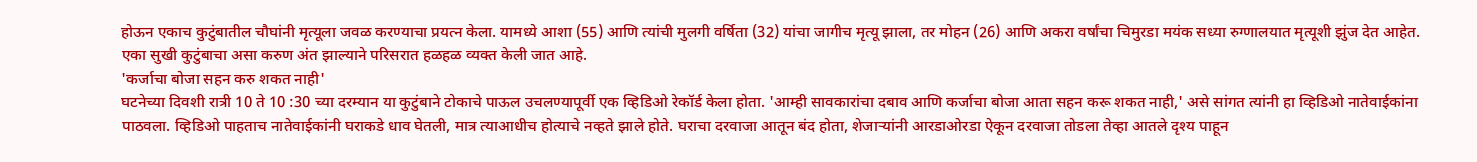होऊन एकाच कुटुंबातील चौघांनी मृत्यूला जवळ करण्याचा प्रयत्न केला. यामध्ये आशा (55) आणि त्यांची मुलगी वर्षिता (32) यांचा जागीच मृत्यू झाला, तर मोहन (26) आणि अकरा वर्षांचा चिमुरडा मयंक सध्या रुग्णालयात मृत्यूशी झुंज देत आहेत. एका सुखी कुटुंबाचा असा करुण अंत झाल्याने परिसरात हळहळ व्यक्त केली जात आहे.
'कर्जाचा बोजा सहन करु शकत नाही'
घटनेच्या दिवशी रात्री 10 ते 10 :30 च्या दरम्यान या कुटुंबाने टोकाचे पाऊल उचलण्यापूर्वी एक व्हिडिओ रेकॉर्ड केला होता. 'आम्ही सावकारांचा दबाव आणि कर्जाचा बोजा आता सहन करू शकत नाही,' असे सांगत त्यांनी हा व्हिडिओ नातेवाईकांना पाठवला. व्हिडिओ पाहताच नातेवाईकांनी घराकडे धाव घेतली, मात्र त्याआधीच होत्याचे नव्हते झाले होते. घराचा दरवाजा आतून बंद होता, शेजाऱ्यांनी आरडाओरडा ऐकून दरवाजा तोडला तेव्हा आतले दृश्य पाहून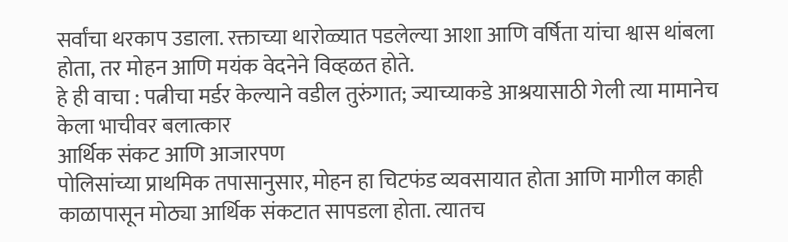सर्वांचा थरकाप उडाला. रक्ताच्या थारोळ्यात पडलेल्या आशा आणि वर्षिता यांचा श्वास थांबला होता, तर मोहन आणि मयंक वेदनेने विव्हळत होते.
हे ही वाचा : पत्नीचा मर्डर केल्याने वडील तुरुंगात; ज्याच्याकडे आश्रयासाठी गेली त्या मामानेच केला भाचीवर बलात्कार
आर्थिक संकट आणि आजारपण
पोलिसांच्या प्राथमिक तपासानुसार, मोहन हा चिटफंड व्यवसायात होता आणि मागील काही काळापासून मोठ्या आर्थिक संकटात सापडला होता. त्यातच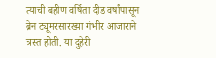त्याची बहीण वर्षिता दीड वर्षांपासून ब्रेन ट्यूमरसारख्या गंभीर आजाराने त्रस्त होती. या दुहेरी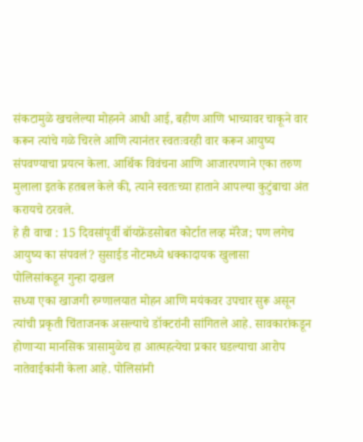संकटामुळे खचलेल्या मोहनने आधी आई, बहीण आणि भाच्यावर चाकूने वार करून त्यांचे गळे चिरले आणि त्यानंतर स्वतःवरही वार करून आयुष्य संपवण्याचा प्रयत्न केला. आर्थिक विवंचना आणि आजारपणाने एका तरुण मुलाला इतके हतबल केले की, त्याने स्वतःच्या हाताने आपल्या कुटुंबाचा अंत करायचे ठरवले.
हे ही वाचा : 15 दिवसांपूर्वी बॉयफ्रेंडसोबत कोर्टात लव्ह मॅरेज; पण लगेच आयुष्य का संपवलं? सुसाईड नोटमध्ये धक्कादायक खुलासा
पोलिसांकडून गुन्हा दाखल
सध्या एका खाजगी रुग्णालयात मोहन आणि मयंकवर उपचार सुरू असून त्यांची प्रकृती चिंताजनक असल्याचे डॉक्टरांनी सांगितले आहे. सावकारांकडून होणाऱ्या मानसिक त्रासामुळेच हा आत्महत्येचा प्रकार घडल्याचा आरोप नातेवाईकांनी केला आहे. पोलिसांनी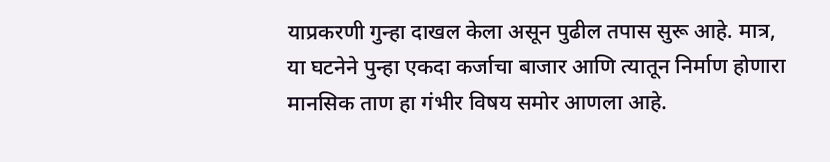याप्रकरणी गुन्हा दाखल केला असून पुढील तपास सुरू आहे. मात्र, या घटनेने पुन्हा एकदा कर्जाचा बाजार आणि त्यातून निर्माण होणारा मानसिक ताण हा गंभीर विषय समोर आणला आहे.